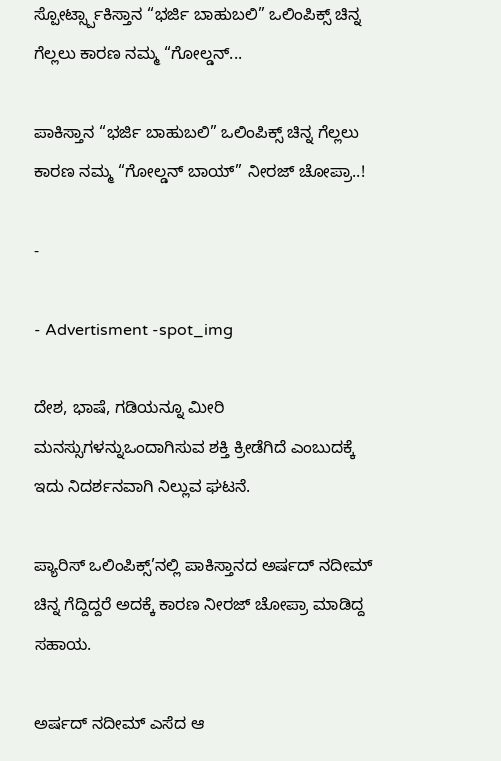ಸ್ಪೋರ್ಟ್ಸ್ಪಾಕಿಸ್ತಾನ “ಭರ್ಜಿ ಬಾಹುಬಲಿ” ಒಲಿಂಪಿಕ್ಸ್ ಚಿನ್ನ ಗೆಲ್ಲಲು ಕಾರಣ ನಮ್ಮ “ಗೋಲ್ಡನ್...

ಪಾಕಿಸ್ತಾನ “ಭರ್ಜಿ ಬಾಹುಬಲಿ” ಒಲಿಂಪಿಕ್ಸ್ ಚಿನ್ನ ಗೆಲ್ಲಲು ಕಾರಣ ನಮ್ಮ “ಗೋಲ್ಡನ್ ಬಾಯ್” ನೀರಜ್ ಚೋಪ್ರಾ..!

-

- Advertisment -spot_img

ದೇಶ, ಭಾಷೆ, ಗಡಿಯನ್ನೂ ಮೀರಿ ಮನಸ್ಸುಗಳನ್ನುಒಂದಾಗಿಸುವ ಶಕ್ತಿ ಕ್ರೀಡೆಗಿದೆ ಎಂಬುದಕ್ಕೆ ಇದು ನಿದರ್ಶನವಾಗಿ ನಿಲ್ಲುವ ಘಟನೆ.

ಪ್ಯಾರಿಸ್ ಒಲಿಂಪಿಕ್ಸ್’ನಲ್ಲಿ ಪಾಕಿಸ್ತಾನದ ಅರ್ಷದ್ ನದೀಮ್ ಚಿನ್ನ ಗೆದ್ದಿದ್ದರೆ ಅದಕ್ಕೆ ಕಾರಣ ನೀರಜ್ ಚೋಪ್ರಾ ಮಾಡಿದ್ದ ಸಹಾಯ.

ಅರ್ಷದ್ ನದೀಮ್ ಎಸೆದ ಆ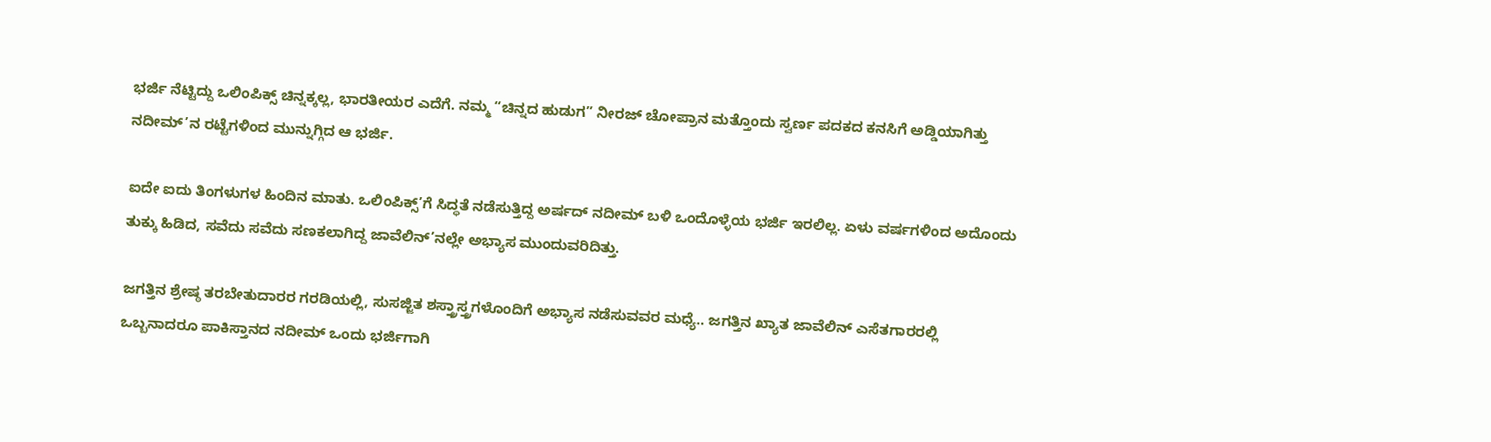ಭರ್ಜಿ ನೆಟ್ಟಿದ್ದು ಒಲಿಂಪಿಕ್ಸ್ ಚಿನ್ನಕ್ಕಲ್ಲ, ಭಾರತೀಯರ ಎದೆಗೆ. ನಮ್ಮ “ಚಿನ್ನದ ಹುಡುಗ” ನೀರಜ್ ಚೋಪ್ರಾನ ಮತ್ತೊಂದು ಸ್ವರ್ಣ ಪದಕದ ಕನಸಿಗೆ ಅಡ್ಡಿಯಾಗಿತ್ತು ನದೀಮ್’ನ ರಟ್ಟೆಗಳಿಂದ ಮುನ್ನುಗ್ಗಿದ ಆ ಭರ್ಜಿ.

ಐದೇ ಐದು ತಿಂಗಳುಗಳ ಹಿಂದಿನ ಮಾತು. ಒಲಿಂಪಿಕ್ಸ್’ಗೆ ಸಿದ್ಧತೆ ನಡೆಸುತ್ತಿದ್ದ ಅರ್ಷದ್ ನದೀಮ್ ಬಳಿ ಒಂದೊಳ್ಳೆಯ ಭರ್ಜಿ ಇರಲಿಲ್ಲ. ಏಳು ವರ್ಷಗಳಿಂದ ಅದೊಂದು ತುಕ್ಕು ಹಿಡಿದ, ಸವೆದು ಸವೆದು ಸಣಕಲಾಗಿದ್ದ ಜಾವೆಲಿನ್’ನಲ್ಲೇ ಅಭ್ಯಾಸ ಮುಂದುವರಿದಿತ್ತು.

ಜಗತ್ತಿನ ಶ್ರೇಷ್ಠ ತರಬೇತುದಾರರ ಗರಡಿಯಲ್ಲಿ, ಸುಸಜ್ಜಿತ ಶಸ್ತ್ರಾಸ್ತ್ರಗಳೊಂದಿಗೆ ಅಭ್ಯಾಸ ನಡೆಸುವವರ ಮಧ್ಯೆ.. ಜಗತ್ತಿನ ಖ್ಯಾತ ಜಾವೆಲಿನ್ ಎಸೆತಗಾರರಲ್ಲಿ ಒಬ್ಬನಾದರೂ ಪಾಕಿಸ್ತಾನದ ನದೀಮ್ ಒಂದು ಭರ್ಜಿಗಾಗಿ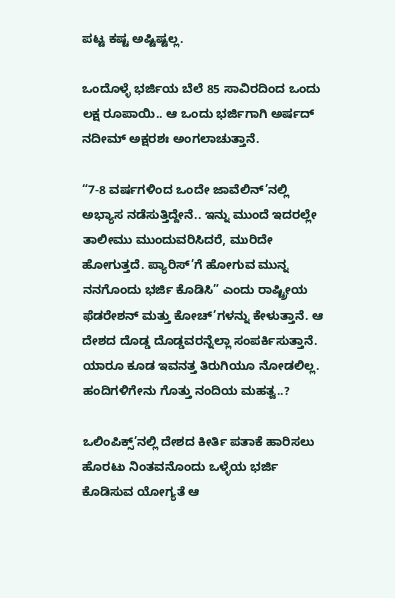ಪಟ್ಟ ಕಷ್ಟ ಅಷ್ಟಿಷ್ಟಲ್ಲ.

ಒಂದೊಳ್ಳೆ ಭರ್ಜಿಯ ಬೆಲೆ 85 ಸಾವಿರದಿಂದ ಒಂದು ಲಕ್ಷ ರೂಪಾಯಿ.. ಆ ಒಂದು ಭರ್ಜಿಗಾಗಿ ಅರ್ಷದ್ ನದೀಮ್ ಅಕ್ಷರಶಃ ಅಂಗಲಾಚುತ್ತಾನೆ.

“7-8 ವರ್ಷಗಳಿಂದ ಒಂದೇ ಜಾವೆಲಿನ್’ನಲ್ಲಿ ಅಭ್ಯಾಸ ನಡೆಸುತ್ತಿದ್ದೇನೆ.. ಇನ್ನು ಮುಂದೆ ಇದರಲ್ಲೇ ತಾಲೀಮು ಮುಂದುವರಿಸಿದರೆ, ಮುರಿದೇ ಹೋಗುತ್ತದೆ. ಪ್ಯಾರಿಸ್’ಗೆ ಹೋಗುವ ಮುನ್ನ ನನಗೊಂದು ಭರ್ಜಿ ಕೊಡಿಸಿ” ಎಂದು ರಾಷ್ಟ್ರೀಯ ಫೆಡರೇಶನ್ ಮತ್ತು ಕೋಚ್’ಗಳನ್ನು ಕೇಳುತ್ತಾನೆ. ಆ ದೇಶದ ದೊಡ್ಡ ದೊಡ್ಡವರನ್ನೆಲ್ಲಾ ಸಂಪರ್ಕಿಸುತ್ತಾನೆ. ಯಾರೂ ಕೂಡ ಇವನತ್ತ ತಿರುಗಿಯೂ ನೋಡಲಿಲ್ಲ. ಹಂದಿಗಳಿಗೇನು ಗೊತ್ತು ನಂದಿಯ ಮಹತ್ವ..?

ಒಲಿಂಪಿಕ್ಸ್’ನಲ್ಲಿ ದೇಶದ ಕೀರ್ತಿ ಪತಾಕೆ ಹಾರಿಸಲು ಹೊರಟು ನಿಂತವನೊಂದು ಒಳ್ಳೆಯ ಭರ್ಜಿ ಕೊಡಿಸುವ ಯೋಗ್ಯತೆ ಆ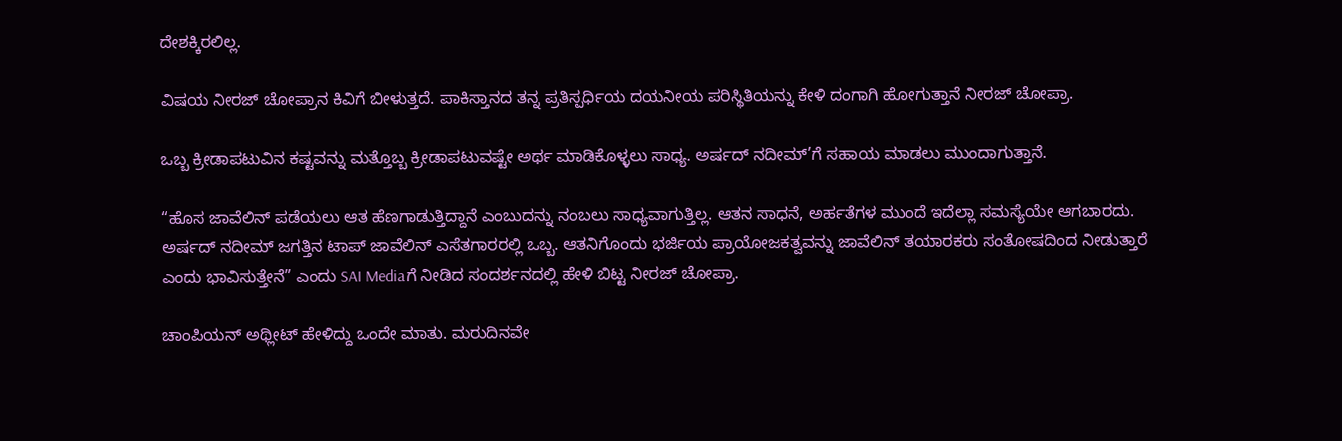ದೇಶಕ್ಕಿರಲಿಲ್ಲ.

ವಿಷಯ ನೀರಜ್ ಚೋಪ್ರಾನ ಕಿವಿಗೆ ಬೀಳುತ್ತದೆ. ಪಾಕಿಸ್ತಾನದ ತನ್ನ ಪ್ರತಿಸ್ಪರ್ಧಿಯ ದಯನೀಯ ಪರಿಸ್ಥಿತಿಯನ್ನು ಕೇಳಿ ದಂಗಾಗಿ ಹೋಗುತ್ತಾನೆ ನೀರಜ್ ಚೋಪ್ರಾ.

ಒಬ್ಬ ಕ್ರೀಡಾಪಟುವಿನ ಕಷ್ಟವನ್ನು ಮತ್ತೊಬ್ಬ ಕ್ರೀಡಾಪಟುವಷ್ಟೇ ಅರ್ಥ ಮಾಡಿಕೊಳ್ಳಲು ಸಾಧ್ಯ. ಅರ್ಷದ್ ನದೀಮ್’ಗೆ ಸಹಾಯ ಮಾಡಲು ಮುಂದಾಗುತ್ತಾನೆ.

“ಹೊಸ ಜಾವೆಲಿನ್ ಪಡೆಯಲು ಆತ ಹೆಣಗಾಡುತ್ತಿದ್ದಾನೆ ಎಂಬುದನ್ನು ನಂಬಲು ಸಾಧ್ಯವಾಗುತ್ತಿಲ್ಲ. ಆತನ ಸಾಧನೆ, ಅರ್ಹತೆಗಳ ಮುಂದೆ ಇದೆಲ್ಲಾ ಸಮಸ್ಯೆಯೇ ಆಗಬಾರದು. ಅರ್ಷದ್ ನದೀಮ್ ಜಗತ್ತಿನ ಟಾಪ್ ಜಾವೆಲಿನ್ ಎಸೆತಗಾರರಲ್ಲಿ ಒಬ್ಬ. ಆತನಿಗೊಂದು ಭರ್ಜಿಯ ಪ್ರಾಯೋಜಕತ್ವವನ್ನು ಜಾವೆಲಿನ್ ತಯಾರಕರು ಸಂತೋಷದಿಂದ ನೀಡುತ್ತಾರೆ ಎಂದು ಭಾವಿಸುತ್ತೇನೆ” ಎಂದು SAI Mediaಗೆ ನೀಡಿದ ಸಂದರ್ಶನದಲ್ಲಿ ಹೇಳಿ ಬಿಟ್ಟ ನೀರಜ್ ಚೋಪ್ರಾ.

ಚಾಂಪಿಯನ್ ಅಥ್ಲೀಟ್ ಹೇಳಿದ್ದು ಒಂದೇ ಮಾತು. ಮರುದಿನವೇ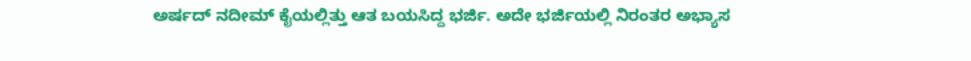ಅರ್ಷದ್ ನದೀಮ್ ಕೈಯಲ್ಲಿತ್ತು ಆತ ಬಯಸಿದ್ದ ಭರ್ಜಿ. ಅದೇ ಭರ್ಜಿಯಲ್ಲಿ ನಿರಂತರ ಅಭ್ಯಾಸ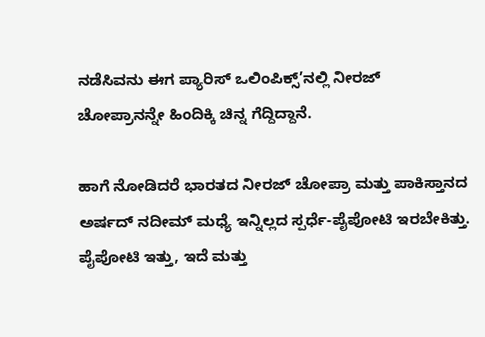ನಡೆಸಿವನು ಈಗ ಪ್ಯಾರಿಸ್ ಒಲಿಂಪಿಕ್ಸ್’ನಲ್ಲಿ ನೀರಜ್ ಚೋಪ್ರಾನನ್ನೇ ಹಿಂದಿಕ್ಕಿ ಚಿನ್ನ ಗೆದ್ದಿದ್ದಾನೆ.

ಹಾಗೆ ನೋಡಿದರೆ ಭಾರತದ ನೀರಜ್ ಚೋಪ್ರಾ ಮತ್ತು ಪಾಕಿಸ್ತಾನದ ಅರ್ಷದ್ ನದೀಮ್ ಮಧ್ಯೆ ಇನ್ನಿಲ್ಲದ ಸ್ಪರ್ಧೆ-ಪೈಪೋಟಿ ಇರಬೇಕಿತ್ತು. ಪೈಪೋಟಿ ಇತ್ತು, ಇದೆ ಮತ್ತು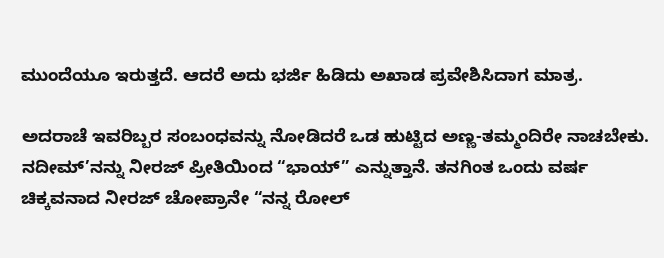ಮುಂದೆಯೂ ಇರುತ್ತದೆ. ಆದರೆ ಅದು ಭರ್ಜಿ ಹಿಡಿದು ಅಖಾಡ ಪ್ರವೇಶಿಸಿದಾಗ ಮಾತ್ರ.

ಅದರಾಚೆ ಇವರಿಬ್ಬರ ಸಂಬಂಧವನ್ನು ನೋಡಿದರೆ ಒಡ ಹುಟ್ಟಿದ ಅಣ್ಣ-ತಮ್ಮಂದಿರೇ ನಾಚಬೇಕು. ನದೀಮ್’ನನ್ನು ನೀರಜ್ ಪ್ರೀತಿಯಿಂದ “ಭಾಯ್” ಎನ್ನುತ್ತಾನೆ. ತನಗಿಂತ ಒಂದು ವರ್ಷ ಚಿಕ್ಕವನಾದ ನೀರಜ್ ಚೋಪ್ರಾನೇ “ನನ್ನ ರೋಲ್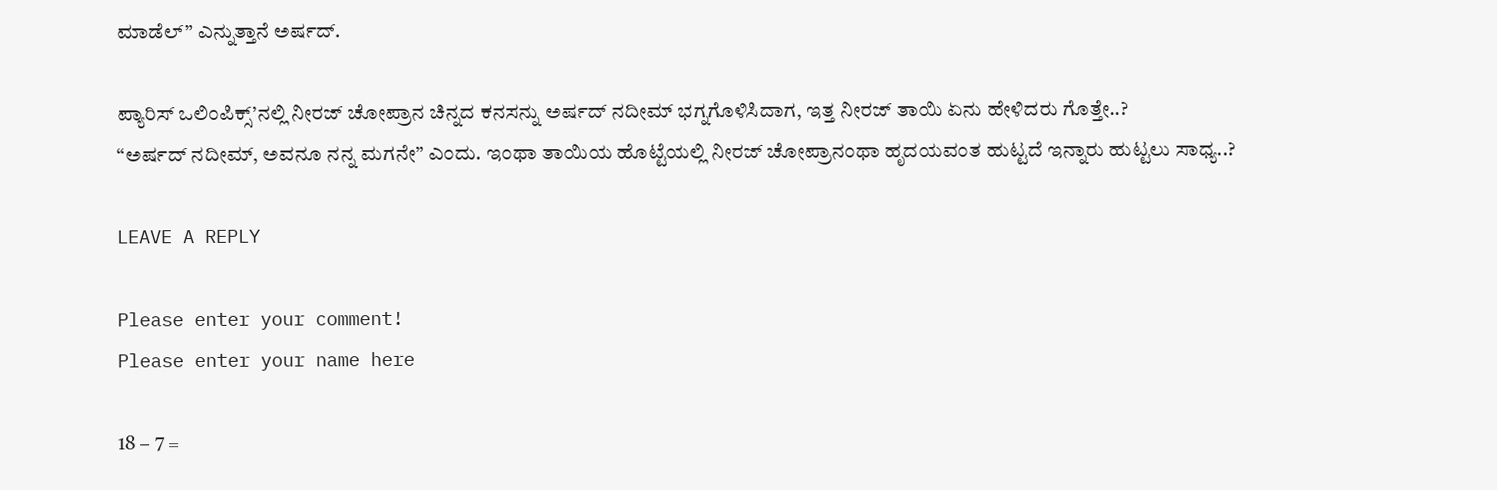ಮಾಡೆಲ್” ಎನ್ನುತ್ತಾನೆ ಅರ್ಷದ್.

ಪ್ಯಾರಿಸ್ ಒಲಿಂಪಿಕ್ಸ್’ನಲ್ಲಿ ನೀರಜ್ ಚೋಪ್ರಾನ ಚಿನ್ನದ ಕನಸನ್ನು ಅರ್ಷದ್ ನದೀಮ್ ಭಗ್ನಗೊಳಿಸಿದಾಗ, ಇತ್ತ ನೀರಜ್ ತಾಯಿ ಏನು ಹೇಳಿದರು ಗೊತ್ತೇ..?
“ಅರ್ಷದ್ ನದೀಮ್, ಅವನೂ ನನ್ನ ಮಗನೇ” ಎಂದು. ಇಂಥಾ ತಾಯಿಯ ಹೊಟ್ಟೆಯಲ್ಲಿ ನೀರಜ್ ಚೋಪ್ರಾನಂಥಾ ಹೃದಯವಂತ ಹುಟ್ಟದೆ ಇನ್ನಾರು ಹುಟ್ಟಲು ಸಾಧ್ಯ..?

LEAVE A REPLY

Please enter your comment!
Please enter your name here

18 − 7 =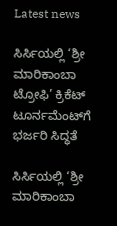Latest news

ಸಿರ್ಸಿಯಲ್ಲಿ ‘ಶ್ರೀ ಮಾರಿಕಾಂಬಾ ಟ್ರೋಫಿ’ ಕ್ರಿಕೆಟ್ ಟೂರ್ನಮೆಂಟ್‌ಗೆ ಭರ್ಜರಿ ಸಿದ್ಧತೆ

ಸಿರ್ಸಿಯಲ್ಲಿ ‘ಶ್ರೀ ಮಾರಿಕಾಂಬಾ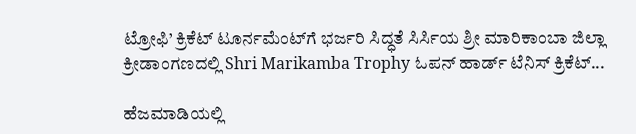ಟ್ರೋಫಿ’ ಕ್ರಿಕೆಟ್ ಟೂರ್ನಮೆಂಟ್‌ಗೆ ಭರ್ಜರಿ ಸಿದ್ಧತೆ ಸಿರ್ಸಿಯ ಶ್ರೀ ಮಾರಿಕಾಂಬಾ ಜಿಲ್ಲಾ ಕ್ರೀಡಾಂಗಣದಲ್ಲಿ Shri Marikamba Trophy ಓಪನ್ ಹಾರ್ಡ್ ಟೆನಿಸ್ ಕ್ರಿಕೆಟ್...

ಹೆಜಮಾಡಿಯಲ್ಲಿ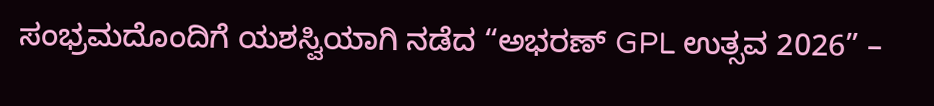ಸಂಭ್ರಮದೊಂದಿಗೆ ಯಶಸ್ವಿಯಾಗಿ ನಡೆದ “ಅಭರಣ್ GPL ಉತ್ಸವ 2026” –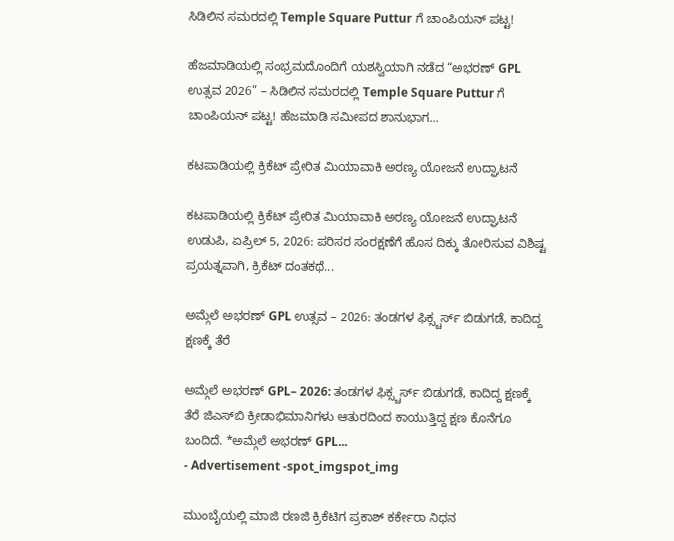ಸಿಡಿಲಿನ ಸಮರದಲ್ಲಿ Temple Square Puttur ಗೆ ಚಾಂಪಿಯನ್ ಪಟ್ಟ!

ಹೆಜಮಾಡಿಯಲ್ಲಿ ಸಂಭ್ರಮದೊಂದಿಗೆ ಯಶಸ್ವಿಯಾಗಿ ನಡೆದ “ಅಭರಣ್ GPL ಉತ್ಸವ 2026” – ಸಿಡಿಲಿನ ಸಮರದಲ್ಲಿ Temple Square Puttur ಗೆ ಚಾಂಪಿಯನ್ ಪಟ್ಟ! ಹೆಜಮಾಡಿ ಸಮೀಪದ ಶಾನುಭಾಗ...

ಕಟಪಾಡಿಯಲ್ಲಿ ಕ್ರಿಕೆಟ್ ಪ್ರೇರಿತ ಮಿಯಾವಾಕಿ ಅರಣ್ಯ ಯೋಜನೆ ಉದ್ಘಾಟನೆ

ಕಟಪಾಡಿಯಲ್ಲಿ ಕ್ರಿಕೆಟ್ ಪ್ರೇರಿತ ಮಿಯಾವಾಕಿ ಅರಣ್ಯ ಯೋಜನೆ ಉದ್ಘಾಟನೆ ಉಡುಪಿ, ಏಪ್ರಿಲ್ 5, 2026: ಪರಿಸರ ಸಂರಕ್ಷಣೆಗೆ ಹೊಸ ದಿಕ್ಕು ತೋರಿಸುವ ವಿಶಿಷ್ಟ ಪ್ರಯತ್ನವಾಗಿ, ಕ್ರಿಕೆಟ್ ದಂತಕಥೆ...

ಅಮ್ಗೆಲೆ ಅಭರಣ್ GPL ಉತ್ಸವ – 2026: ತಂಡಗಳ ಫಿಕ್ಸ್ಚರ್ಸ್ ಬಿಡುಗಡೆ, ಕಾದಿದ್ದ ಕ್ಷಣಕ್ಕೆ ತೆರೆ

ಅಮ್ಗೆಲೆ ಅಭರಣ್ GPL– 2026: ತಂಡಗಳ ಫಿಕ್ಸ್ಚರ್ಸ್ ಬಿಡುಗಡೆ, ಕಾದಿದ್ದ ಕ್ಷಣಕ್ಕೆ ತೆರೆ ಜಿಎಸ್‌ಬಿ ಕ್ರೀಡಾಭಿಮಾನಿಗಳು ಆತುರದಿಂದ ಕಾಯುತ್ತಿದ್ದ ಕ್ಷಣ ಕೊನೆಗೂ ಬಂದಿದೆ. *ಅಮ್ಗೆಲೆ ಅಭರಣ್ GPL...
- Advertisement -spot_imgspot_img

ಮುಂಬೈಯಲ್ಲಿ ಮಾಜಿ ರಣಜಿ ಕ್ರಿಕೆಟಿಗ ಪ್ರಕಾಶ್ ಕರ್ಕೇರಾ ನಿಧನ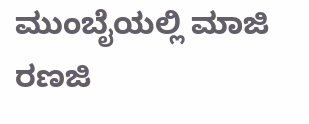ಮುಂಬೈಯಲ್ಲಿ ಮಾಜಿ ರಣಜಿ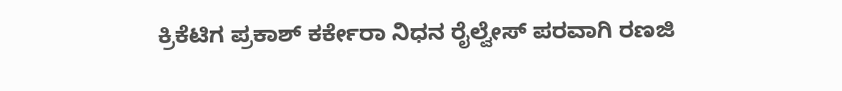ಕ್ರಿಕೆಟಿಗ ಪ್ರಕಾಶ್ ಕರ್ಕೇರಾ ನಿಧನ ರೈಲ್ವೇಸ್ ಪರವಾಗಿ ರಣಜಿ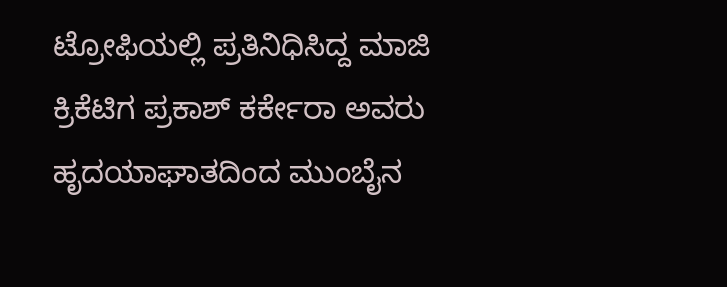ಟ್ರೋಫಿಯಲ್ಲಿ ಪ್ರತಿನಿಧಿಸಿದ್ದ ಮಾಜಿ ಕ್ರಿಕೆಟಿಗ ಪ್ರಕಾಶ್ ಕರ್ಕೇರಾ ಅವರು ಹೃದಯಾಘಾತದಿಂದ ಮುಂಬೈನ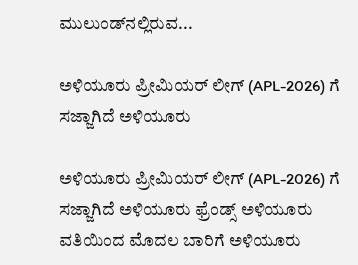ಮುಲುಂಡ್‌ನಲ್ಲಿರುವ...

ಅಳಿಯೂರು ಪ್ರೀಮಿಯರ್ ಲೀಗ್ (APL-2026) ಗೆ ಸಜ್ಜಾಗಿದೆ ಅಳಿಯೂರು

ಅಳಿಯೂರು ಪ್ರೀಮಿಯರ್ ಲೀಗ್ (APL-2026) ಗೆ ಸಜ್ಜಾಗಿದೆ ಅಳಿಯೂರು ಫ್ರೆಂಡ್ಸ್ ಅಳಿಯೂರು ವತಿಯಿಂದ ಮೊದಲ ಬಾರಿಗೆ ಅಳಿಯೂರು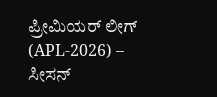ಪ್ರೀಮಿಯರ್ ಲೀಗ್ (APL-2026) – ಸೀಸನ್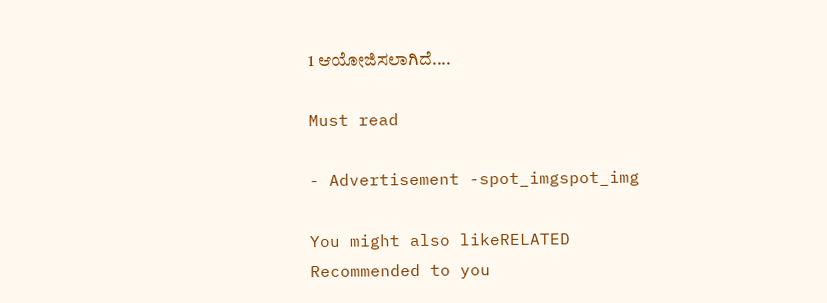1 ಆಯೋಜಿಸಲಾಗಿದೆ....

Must read

- Advertisement -spot_imgspot_img

You might also likeRELATED
Recommended to you